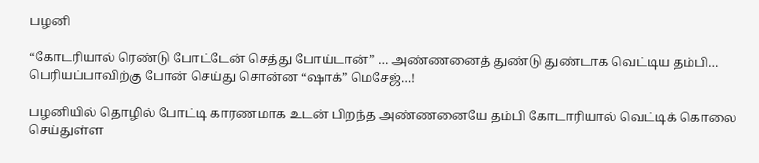பழனி

“கோடரியால் ரெண்டு போட்டேன் செத்து போய்டான்” … அண்ணனைத் துண்டு துண்டாக வெட்டிய தம்பி… பெரியப்பாவிற்கு போன் செய்து சொன்ன “ஷாக்” மெசேஜ்…!

பழனியில் தொழில் போட்டி காரணமாக உடன் பிறந்த அண்ணனையே தம்பி கோடாரியால் வெட்டிக் கொலை செய்துள்ள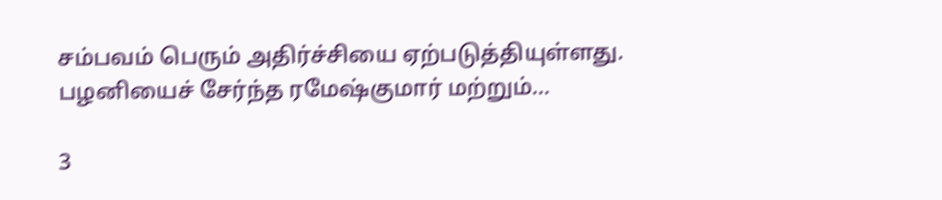சம்பவம் பெரும் அதிர்ச்சியை ஏற்படுத்தியுள்ளது. பழனியைச் சேர்ந்த ரமேஷ்குமார் மற்றும்…

3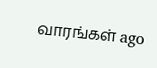வாரங்கள் ago